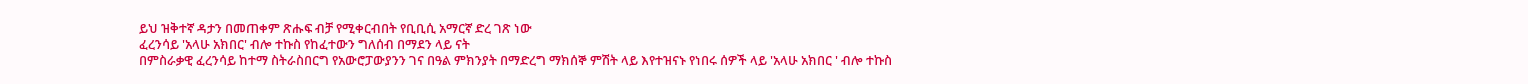ይህ ዝቅተኛ ዳታን በመጠቀም ጽሑፍ ብቻ የሚቀርብበት የቢቢሲ አማርኛ ድረ ገጽ ነው
ፈረንሳይ 'አላሁ አክበር' ብሎ ተኩስ የከፈተውን ግለሰብ በማደን ላይ ናት
በምስራቃዊ ፈረንሳይ ከተማ ስትራስበርግ የአውሮፓውያንን ገና በዓል ምክንያት በማድረግ ማክሰኞ ምሽት ላይ እየተዝናኑ የነበሩ ሰዎች ላይ 'አላሁ አክበር ' ብሎ ተኩስ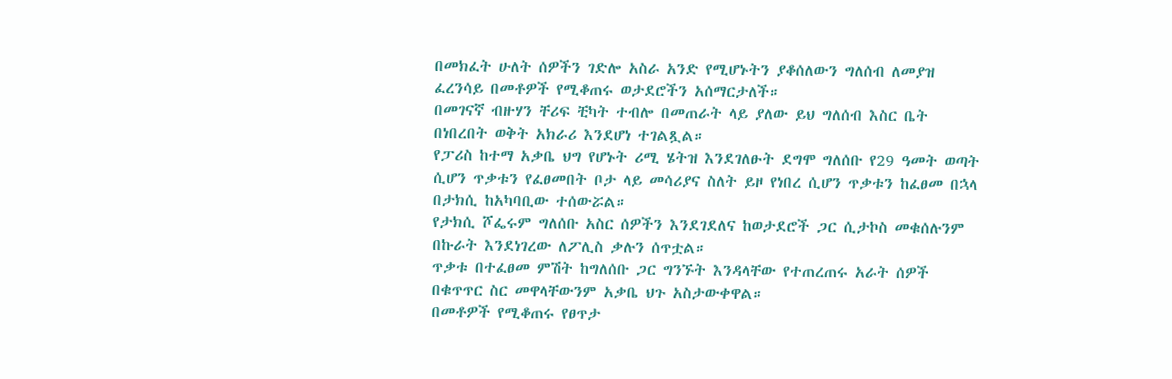በመክፈት ሁለት ሰዎችን ገድሎ አስራ አንድ የሚሆኑትን ያቆሰለውን ግለሰብ ለመያዝ ፈረንሳይ በመቶዎች የሚቆጠሩ ወታደሮችን አሰማርታለች።
በመገናኛ ብዙሃን ቸሪፍ ቺካት ተብሎ በመጠራት ላይ ያለው ይህ ግለሰብ እስር ቤት በነበረበት ወቅት አክራሪ እንደሆነ ተገልጿል።
የፓሪስ ከተማ አቃቤ ህግ የሆኑት ሪሚ ሄትዝ እንደገለፁት ደግሞ ግለሰቡ የ29 ዓመት ወጣት ሲሆን ጥቃቱን የፈፀመበት ቦታ ላይ መሳሪያና ስለት ይዞ የነበረ ሲሆን ጥቃቱን ከፈፀመ በኋላ በታክሲ ከአካባቢው ተሰውሯል።
የታክሲ ሾፌሩም ግለሰቡ አስር ሰዎችን እንደገደለና ከወታደሮች ጋር ሲታኮስ መቁሰሉንም በኩራት እንደነገረው ለፖሊስ ቃሉን ሰጥቷል።
ጥቃቱ በተፈፀመ ምሽት ከግለሰቡ ጋር ግንኙት እንዳላቸው የተጠረጠሩ አራት ሰዎች በቁጥጥር ስር መዋላቸውንም አቃቤ ህጉ አስታውቀዋል።
በመቶዎች የሚቆጠሩ የፀጥታ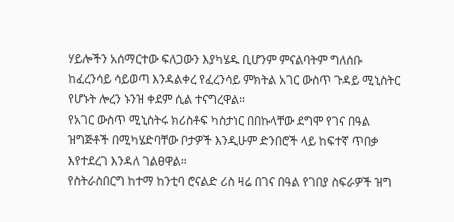ሃይሎችን አሰማርተው ፍለጋውን እያካሄዱ ቢሆንም ምናልባትም ግለሰቡ ከፈረንሳይ ሳይወጣ እንዳልቀረ የፈረንሳይ ምክትል አገር ውስጥ ጉዳይ ሚኒስትር የሆኑት ሎረን ኑንዝ ቀደም ሲል ተናግረዋል።
የአገር ውስጥ ሚኒስትሩ ክሪስቶፍ ካስታነር በበኩላቸው ደግሞ የገና በዓል ዝግጅቶች በሚካሄድባቸው ቦታዎች እንዲሁም ድንበሮች ላይ ከፍተኛ ጥበቃ እየተደረገ እንዳለ ገልፀዋል።
የስትራስበርግ ከተማ ከንቲባ ሮናልድ ሪስ ዛሬ በገና በዓል የገበያ ስፍራዎች ዝግ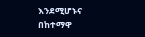እንደሚሆኑና በከተማዋ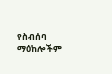የስብሰባ ማዕከሎችም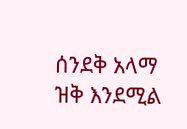ሰንደቅ አላማ ዝቅ እንደሚል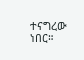ተናግረው ነበር።